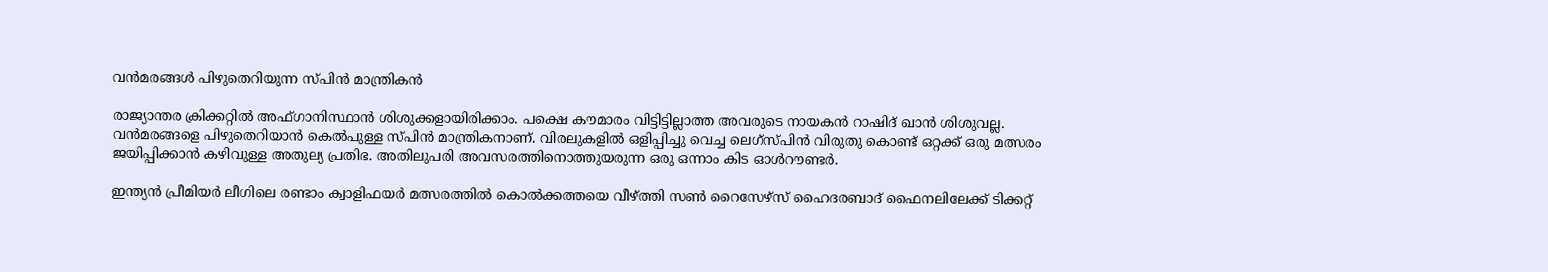വന്‍മരങ്ങള്‍ പിഴുതെറിയുന്ന സ്പിന്‍ മാന്ത്രികന്‍

രാജ്യാന്തര ക്രിക്കറ്റില്‍ അഫ്ഗാനിസ്ഥാന്‍ ശിശുക്കളായിരിക്കാം. പക്ഷെ കൗമാരം വിട്ടിട്ടില്ലാത്ത അവരുടെ നായകന്‍ റാഷിദ് ഖാന്‍ ശിശുവല്ല. വന്‍മരങ്ങളെ പിഴുതെറിയാന്‍ കെല്‍പുള്ള സ്പിന്‍ മാന്ത്രികനാണ്. വിരലുകളില്‍ ഒളിപ്പിച്ചു വെച്ച ലെഗ്‌സ്പിന്‍ വിരുതു കൊണ്ട് ഒറ്റക്ക് ഒരു മത്സരം ജയിപ്പിക്കാന്‍ കഴിവുള്ള അതുല്യ പ്രതിഭ. അതിലുപരി അവസരത്തിനൊത്തുയരുന്ന ഒരു ഒന്നാം കിട ഓള്‍റൗണ്ടര്‍.

ഇന്ത്യന്‍ പ്രീമിയര്‍ ലീഗിലെ രണ്ടാം ക്വാളിഫയര്‍ മത്സരത്തില്‍ കൊല്‍ക്കത്തയെ വീഴ്ത്തി സണ്‍ റൈസേഴ്‌സ് ഹൈദരബാദ് ഫൈനലിലേക്ക് ടിക്കറ്റ്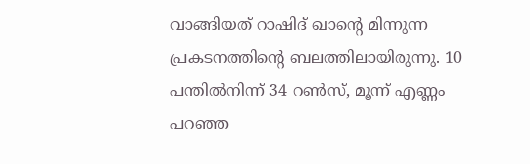വാങ്ങിയത് റാഷിദ് ഖാന്റെ മിന്നുന്ന പ്രകടനത്തിന്റെ ബലത്തിലായിരുന്നു. 10 പന്തില്‍നിന്ന് 34 റണ്‍സ്, മൂന്ന് എണ്ണം പറഞ്ഞ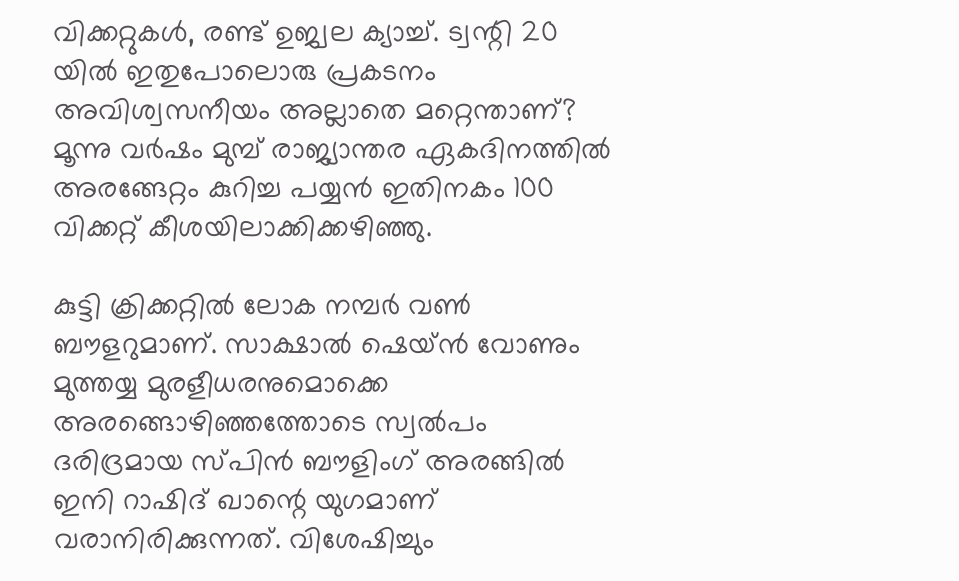വിക്കറ്റുകള്‍, രണ്ട് ഉജ്വല ക്യാച്ച്. ട്വന്റി 20 യില്‍ ഇതുപോലൊരു പ്രകടനം അവിശ്വസനീയം അല്ലാതെ മറ്റെന്താണ്? മൂന്നു വര്‍ഷം മുമ്പ് രാജ്യാന്തര ഏകദിനത്തില്‍ അരങ്ങേറ്റം കുറിച്ച പയ്യന്‍ ഇതിനകം 100 വിക്കറ്റ് കീശയിലാക്കിക്കഴിഞ്ഞു.

കുട്ടി ക്രിക്കറ്റില്‍ ലോക നമ്പര്‍ വണ്‍ ബൗളറുമാണ്. സാക്ഷാല്‍ ഷെയ്ന്‍ വോണും മുത്തയ്യ മുരളീധരനുമൊക്കെ അരങ്ങൊഴിഞ്ഞത്തോടെ സ്വല്‍പം ദരിദ്രമായ സ്പിന്‍ ബൗളിംഗ് അരങ്ങില്‍ ഇനി റാഷിദ് ഖാന്റെ യുഗമാണ് വരാനിരിക്കുന്നത്. വിശേഷിച്ചും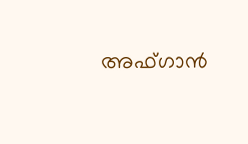അഫ്ഗാന്‍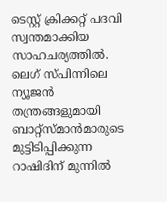ടെസ്റ്റ് ക്രിക്കറ്റ് പദവി സ്വന്തമാക്കിയ സാഹചര്യത്തില്‍. ലെഗ് സ്പിന്നിലെ ന്യൂജന്‍ തന്ത്രങ്ങളുമായി ബാറ്റ്‌സ്മാന്‍മാരുടെ മുട്ടിടിപ്പിക്കുന്ന റാഷിദിന് മുന്നില്‍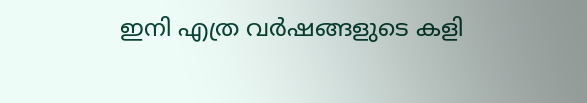ഇനി എത്ര വര്‍ഷങ്ങളുടെ കളി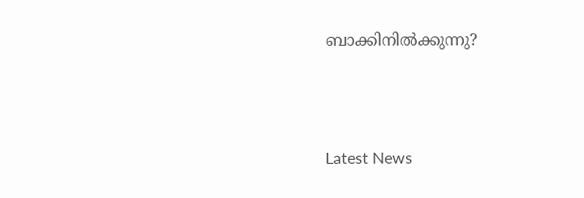ബാക്കിനില്‍ക്കുന്നു?



Latest News